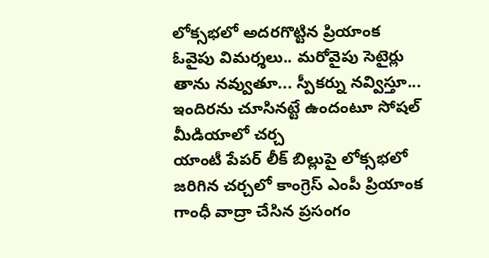లోక్సభలో అదరగొట్టిన ప్రియాంక
ఓవైపు విమర్శలు.. మరోవైపు సెటైర్లు
తాను నవ్వుతూ... స్పీకర్ను నవ్విస్తూ...
ఇందిరను చూసినట్టే ఉందంటూ సోషల్ మీడియాలో చర్చ
యాంటీ పేపర్ లీక్ బిల్లుపై లోక్సభలో జరిగిన చర్చలో కాంగ్రెస్ ఎంపీ ప్రియాంక గాంధీ వాద్రా చేసిన ప్రసంగం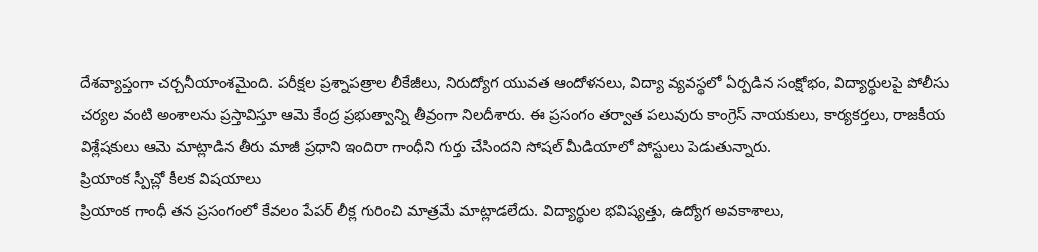దేశవ్యాప్తంగా చర్చనీయాంశమైంది. పరీక్షల ప్రశ్నాపత్రాల లీకేజీలు, నిరుద్యోగ యువత ఆందోళనలు, విద్యా వ్యవస్థలో ఏర్పడిన సంక్షోభం, విద్యార్థులపై పోలీసు చర్యల వంటి అంశాలను ప్రస్తావిస్తూ ఆమె కేంద్ర ప్రభుత్వాన్ని తీవ్రంగా నిలదీశారు. ఈ ప్రసంగం తర్వాత పలువురు కాంగ్రెస్ నాయకులు, కార్యకర్తలు, రాజకీయ విశ్లేషకులు ఆమె మాట్లాడిన తీరు మాజీ ప్రధాని ఇందిరా గాంధీని గుర్తు చేసిందని సోషల్ మీడియాలో పోస్టులు పెడుతున్నారు.
ప్రియాంక స్పీచ్లో కీలక విషయాలు
ప్రియాంక గాంధీ తన ప్రసంగంలో కేవలం పేపర్ లీక్ల గురించి మాత్రమే మాట్లాడలేదు. విద్యార్థుల భవిష్యత్తు, ఉద్యోగ అవకాశాలు,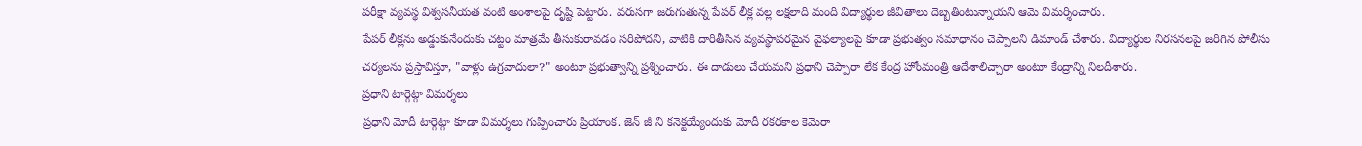పరీక్షా వ్యవస్థ విశ్వసనీయత వంటి అంశాలపై దృష్టి పెట్టారు. వరుసగా జరుగుతున్న పేపర్ లీక్ల వల్ల లక్షలాది మంది విద్యార్థుల జీవితాలు దెబ్బతింటున్నాయని ఆమె విమర్శించారు.
పేపర్ లీక్లను అడ్డుకునేందుకు చట్టం మాత్రమే తీసుకురావడం సరిపోదని, వాటికి దారితీసిన వ్యవస్థాపరమైన వైఫల్యాలపై కూడా ప్రభుత్వం సమాధానం చెప్పాలని డిమాండ్ చేశారు. విద్యార్థుల నిరసనలపై జరిగిన పోలీసు చర్యలను ప్రస్తావిస్తూ, "వాళ్లు ఉగ్రవాదులా?" అంటూ ప్రభుత్వాన్ని ప్రశ్నించారు. ఈ దాడులు చేయమని ప్రధాని చెప్పారా లేక కేంద్ర హోంమంత్రి ఆదేశాలిచ్చారా అంటూ కేంద్రాన్ని నిలదీశారు.
ప్రధాని టార్గెట్గా విమర్శలు
ప్రధాని మోదీ టార్గెట్గా కూడా విమర్శలు గుప్పించారు ప్రియాంక. జెన్ జీ ని కనెక్టయ్యేందుకు మోదీ రకరకాల కెమెరా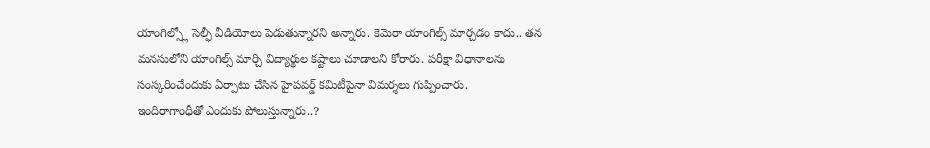యాంగిల్స్లో సెల్ఫీ వీడియోలు పెడుతున్నారని అన్నారు. కెమెరా యాంగిల్స్ మార్చడం కాదు.. తన మనసులోని యాంగిల్స్ మార్చి విద్యార్థుల కష్టాలు చూడాలని కోరారు. పరీక్షా విధానాలను సంస్కరించేందుకు ఏర్పాటు చేసిన హైపవర్డ్ కమిటీపైనా విమర్శలు గుప్పించారు.
ఇందిరాగాంధీతో ఎందుకు పోలుస్తున్నారు..?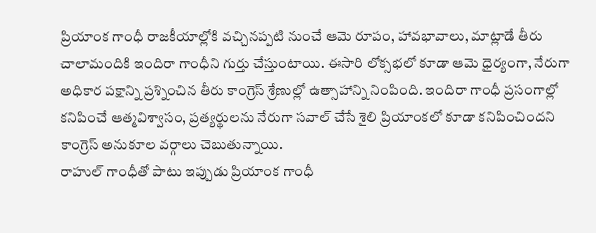ప్రియాంక గాంధీ రాజకీయాల్లోకి వచ్చినప్పటి నుంచే ఆమె రూపం, హావభావాలు, మాట్లాడే తీరు చాలామందికి ఇందిరా గాంధీని గుర్తు చేస్తుంటాయి. ఈసారి లోక్సభలో కూడా ఆమె ధైర్యంగా, నేరుగా అధికార పక్షాన్ని ప్రశ్నించిన తీరు కాంగ్రెస్ శ్రేణుల్లో ఉత్సాహాన్ని నింపింది. ఇందిరా గాంధీ ప్రసంగాల్లో కనిపించే ఆత్మవిశ్వాసం, ప్రత్యర్థులను నేరుగా సవాల్ చేసే శైలి ప్రియాంకలో కూడా కనిపించిందని కాంగ్రెస్ అనుకూల వర్గాలు చెబుతున్నాయి.
రాహుల్ గాంధీతో పాటు ఇప్పుడు ప్రియాంక గాంధీ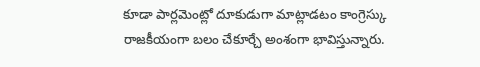కూడా పార్లమెంట్లో దూకుడుగా మాట్లాడటం కాంగ్రెస్కు రాజకీయంగా బలం చేకూర్చే అంశంగా భావిస్తున్నారు.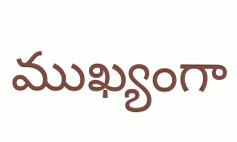ముఖ్యంగా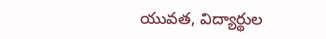యువత, విద్యార్థుల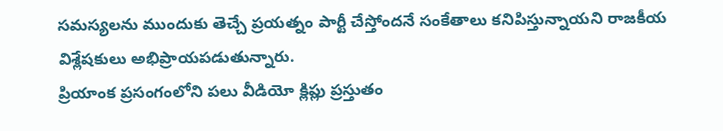సమస్యలను ముందుకు తెచ్చే ప్రయత్నం పార్టీ చేస్తోందనే సంకేతాలు కనిపిస్తున్నాయని రాజకీయ విశ్లేషకులు అభిప్రాయపడుతున్నారు.
ప్రియాంక ప్రసంగంలోని పలు వీడియో క్లిప్లు ప్రస్తుతం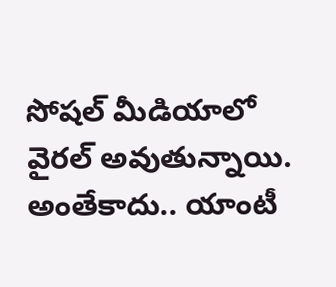సోషల్ మీడియాలో వైరల్ అవుతున్నాయి. అంతేకాదు.. యాంటీ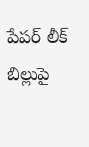పేపర్ లీక్ బిల్లుపై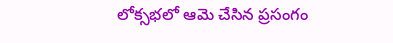లోక్సభలో ఆమె చేసిన ప్రసంగం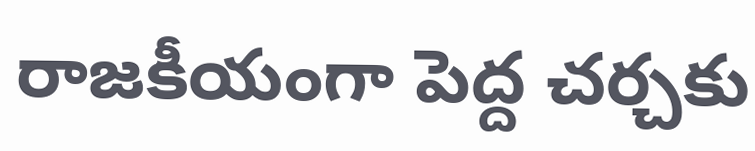రాజకీయంగా పెద్ద చర్చకు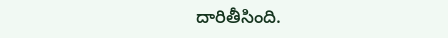దారితీసింది.